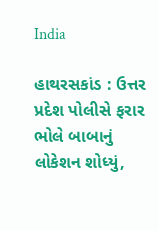India

હાથરસકાંડ : ઉત્તર પ્રદેશ પોલીસે ફરાર ભોલે બાબાનું લોકેશન શોધ્યું,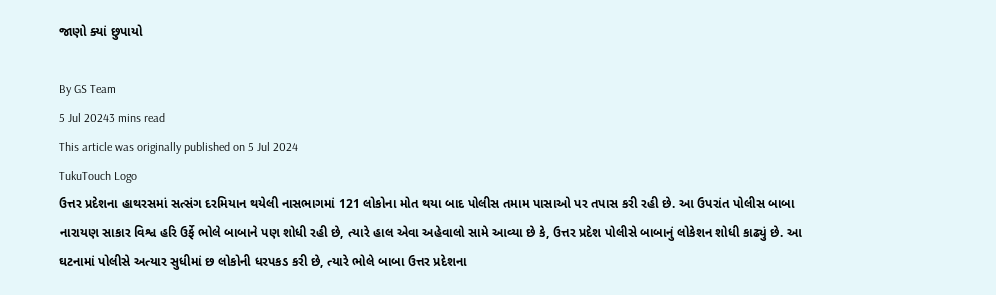જાણો ક્યાં છુપાયો

By GS Team
5 Jul 20243 mins read
This article was originally published on 5 Jul 2024
TukuTouch Logo
ઉત્તર પ્રદેશના હાથરસમાં સત્સંગ દરમિયાન થયેલી નાસભાગમાં 121 લોકોના મોત થયા બાદ પોલીસ તમામ પાસાઓ પર તપાસ કરી રહી છે. આ ઉપરાંત પોલીસ બાબા નારાયણ સાકાર વિશ્વ હરિ ઉર્ફે ભોલે બાબાને પણ શોધી રહી છે, ત્યારે હાલ એવા અહેવાલો સામે આવ્યા છે કે, ઉત્તર પ્રદેશ પોલીસે બાબાનું લોકેશન શોધી કાઢ્યું છે. આ ઘટનામાં પોલીસે અત્યાર સુધીમાં છ લોકોની ધરપકડ કરી છે, ત્યારે ભોલે બાબા ઉત્તર પ્રદેશના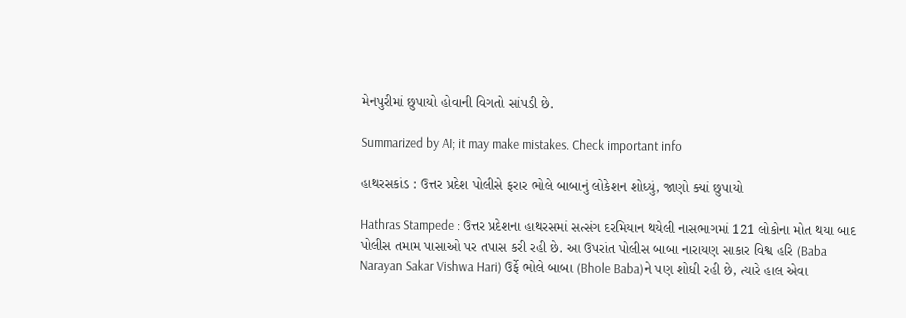મેનપુરીમાં છુપાયો હોવાની વિગતો સાંપડી છે.

Summarized by AI; it may make mistakes. Check important info

હાથરસકાંડ : ઉત્તર પ્રદેશ પોલીસે ફરાર ભોલે બાબાનું લોકેશન શોધ્યું, જાણો ક્યાં છુપાયો

Hathras Stampede : ઉત્તર પ્રદેશના હાથરસમાં સત્સંગ દરમિયાન થયેલી નાસભાગમાં 121 લોકોના મોત થયા બાદ પોલીસ તમામ પાસાઓ પર તપાસ કરી રહી છે. આ ઉપરાંત પોલીસ બાબા નારાયણ સાકાર વિશ્વ હરિ (Baba Narayan Sakar Vishwa Hari) ઉર્ફે ભોલે બાબા (Bhole Baba)ને પણ શોધી રહી છે, ત્યારે હાલ એવા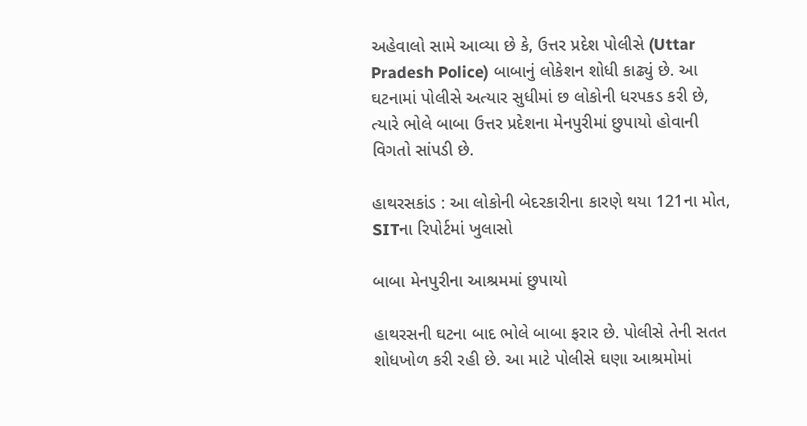અહેવાલો સામે આવ્યા છે કે, ઉત્તર પ્રદેશ પોલીસે (Uttar Pradesh Police) બાબાનું લોકેશન શોધી કાઢ્યું છે. આ ઘટનામાં પોલીસે અત્યાર સુધીમાં છ લોકોની ધરપકડ કરી છે, ત્યારે ભોલે બાબા ઉત્તર પ્રદેશના મેનપુરીમાં છુપાયો હોવાની વિગતો સાંપડી છે.

હાથરસકાંડ : આ લોકોની બેદરકારીના કારણે થયા 121ના મોત, SITના રિપોર્ટમાં ખુલાસો

બાબા મેનપુરીના આશ્રમમાં છુપાયો

હાથરસની ઘટના બાદ ભોલે બાબા ફરાર છે. પોલીસે તેની સતત શોધખોળ કરી રહી છે. આ માટે પોલીસે ઘણા આશ્રમોમાં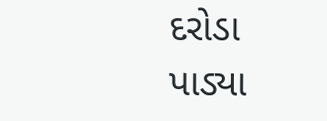દરોડા પાડ્યા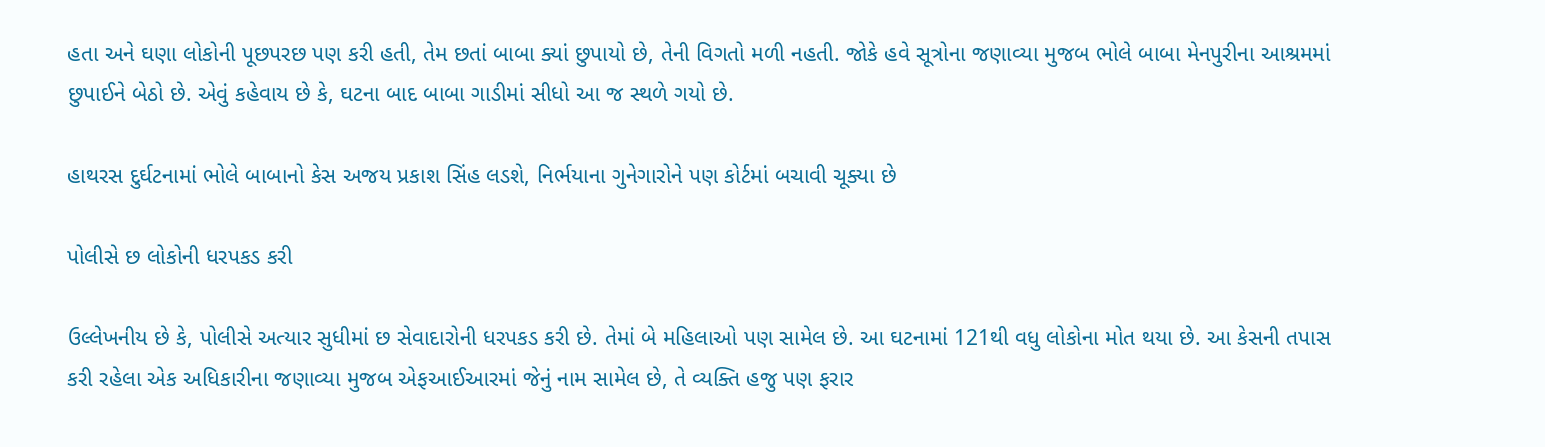હતા અને ઘણા લોકોની પૂછપરછ પણ કરી હતી, તેમ છતાં બાબા ક્યાં છુપાયો છે, તેની વિગતો મળી નહતી. જોકે હવે સૂત્રોના જણાવ્યા મુજબ ભોલે બાબા મેનપુરીના આશ્રમમાં છુપાઈને બેઠો છે. એવું કહેવાય છે કે, ઘટના બાદ બાબા ગાડીમાં સીધો આ જ સ્થળે ગયો છે.

હાથરસ દુર્ઘટનામાં ભોલે બાબાનો કેસ અજય પ્રકાશ સિંહ લડશે, નિર્ભયાના ગુનેગારોને પણ કોર્ટમાં બચાવી ચૂક્યા છે

પોલીસે છ લોકોની ધરપકડ કરી

ઉલ્લેખનીય છે કે, પોલીસે અત્યાર સુધીમાં છ સેવાદારોની ધરપકડ કરી છે. તેમાં બે મહિલાઓ પણ સામેલ છે. આ ઘટનામાં 121થી વધુ લોકોના મોત થયા છે. આ કેસની તપાસ કરી રહેલા એક અધિકારીના જણાવ્યા મુજબ એફઆઈઆરમાં જેનું નામ સામેલ છે, તે વ્યક્તિ હજુ પણ ફરાર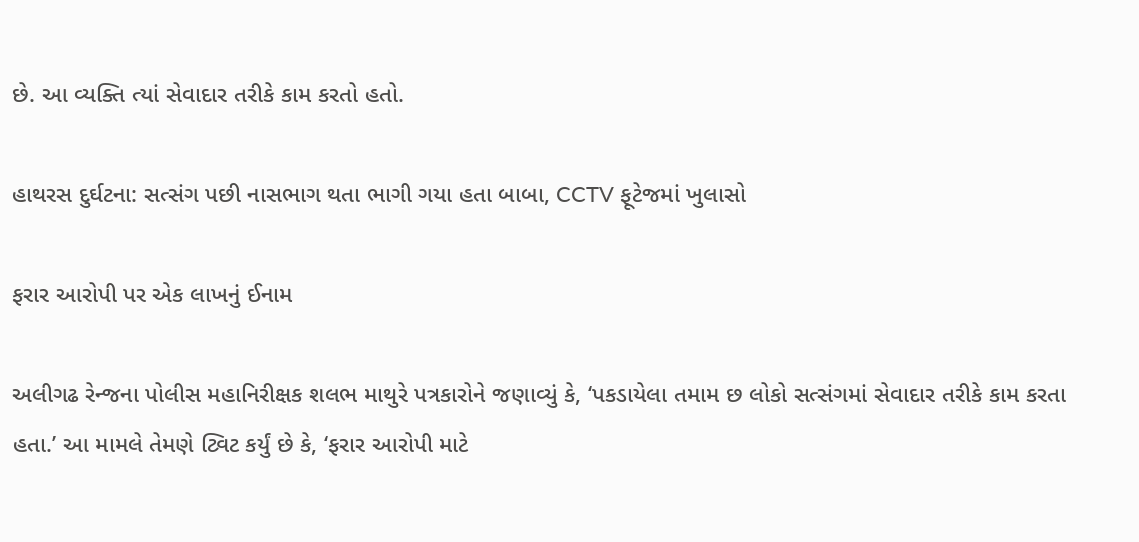છે. આ વ્યક્તિ ત્યાં સેવાદાર તરીકે કામ કરતો હતો.

હાથરસ દુર્ઘટના: સત્સંગ પછી નાસભાગ થતા ભાગી ગયા હતા બાબા, CCTV ફૂટેજમાં ખુલાસો

ફરાર આરોપી પર એક લાખનું ઈનામ

અલીગઢ રેન્જના પોલીસ મહાનિરીક્ષક શલભ માથુરે પત્રકારોને જણાવ્યું કે, ‘પકડાયેલા તમામ છ લોકો સત્સંગમાં સેવાદાર તરીકે કામ કરતા હતા.’ આ મામલે તેમણે ટ્વિટ કર્યું છે કે, ‘ફરાર આરોપી માટે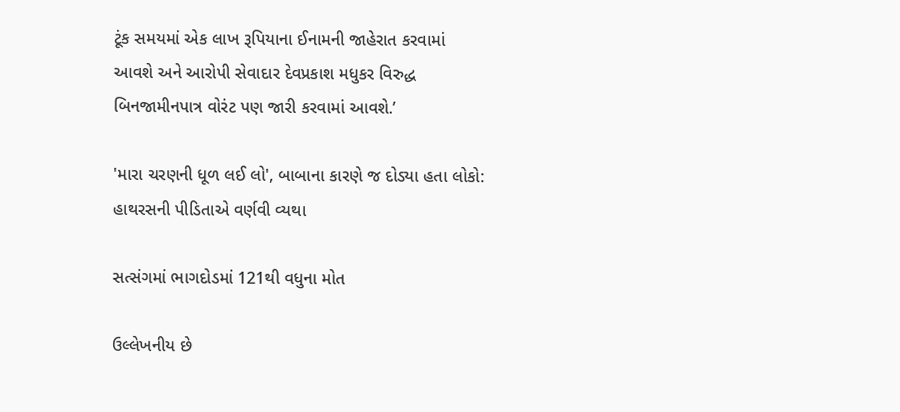ટૂંક સમયમાં એક લાખ રૂપિયાના ઈનામની જાહેરાત કરવામાં આવશે અને આરોપી સેવાદાર દેવપ્રકાશ મધુકર વિરુદ્ધ બિનજામીનપાત્ર વોરંટ પણ જારી કરવામાં આવશે.’

'મારા ચરણની ધૂળ લઈ લો', બાબાના કારણે જ દોડ્યા હતા લોકો: હાથરસની પીડિતાએ વર્ણવી વ્યથા

સત્સંગમાં ભાગદોડમાં 121થી વધુના મોત

ઉલ્લેખનીય છે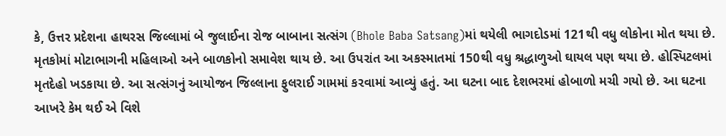કે, ઉત્તર પ્રદેશના હાથરસ જિલ્લામાં બે જુલાઈના રોજ બાબાના સત્સંગ (Bhole Baba Satsang)માં થયેલી ભાગદોડમાં 121થી વધુ લોકોના મોત થયા છે. મૃતકોમાં મોટાભાગની મહિલાઓ અને બાળકોનો સમાવેશ થાય છે. આ ઉપરાંત આ અકસ્માતમાં 150થી વધુ શ્રદ્ધાળુઓ ઘાયલ પણ થયા છે. હોસ્પિટલમાં મૃતદેહો ખડકાયા છે. આ સત્સંગનું આયોજન જિલ્લાના ફુલરાઈ ગામમાં કરવામાં આવ્યું હતું. આ ઘટના બાદ દેશભરમાં હોબાળો મચી ગયો છે. આ ઘટના આખરે કેમ થઈ એ વિશે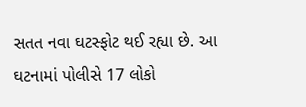સતત નવા ઘટસ્ફોટ થઈ રહ્યા છે. આ ઘટનામાં પોલીસે 17 લોકો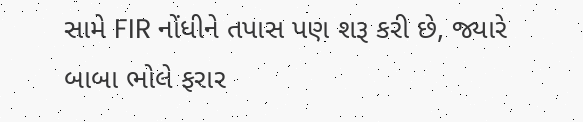સામે FIR નોંધીને તપાસ પણ શરૂ કરી છે, જ્યારે બાબા ભોલે ફરાર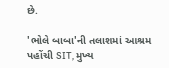છે.

'ભોલે બાબા'ની તલાશમાં આશ્રમ પહોંચી SIT, મુખ્ય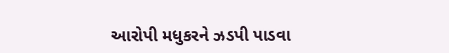આરોપી મધુકરને ઝડપી પાડવા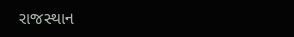રાજસ્થાન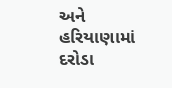અને હરિયાણામાં દરોડા